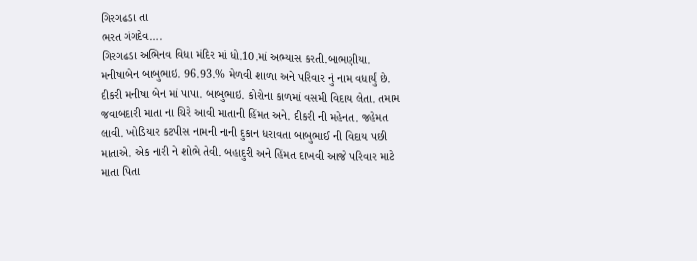ગિરગઢડા તા
ભરત ગંગદેવ….
ગિરગઢડા અભિનવ વિધા મંદિર માં ધો.10.માં અભ્યાસ કરતી.બાભણીયા. મનીષાબેન બાબુભાઇ. 96.93.% મેળવી શાળા અને પરિવાર નું નામ વધાર્યું છે. દીકરી મનીષા બેન માં પાપા. બાબુભાઇ. કોરોના કાળમાં વસમી વિદાય લેતા. તમામ જવાબદારી માતા ના ચિરે આવી માતાની હિંમત અને. દીકરી ની મહેનત. જહેમત લાવી. ખોડિયાર કટપીસ નામની નાની દુકાન ધરાવતા બાબુભાઈ ની વિદાય પછી માતાએ. એક નારી ને શોભે તેવી. બહાદુરી અને હિંમત દાખવી આજે પરિવાર માટે માતા પિતા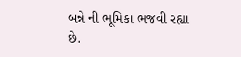બન્ને ની ભૂમિકા ભજવી રહ્યા છે.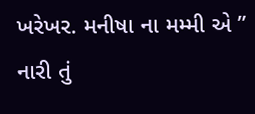ખરેખર. મનીષા ના મમ્મી એ ” નારી તું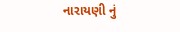નારાયણી નું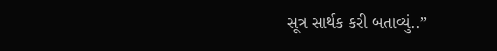સૂત્ર સાર્થક કરી બતાવ્યું..”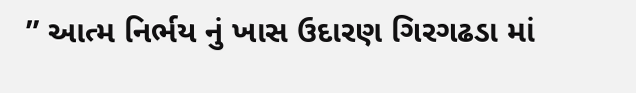” આત્મ નિર્ભય નું ખાસ ઉદારણ ગિરગઢડા માં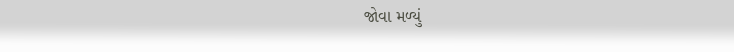જોવા મળ્યું